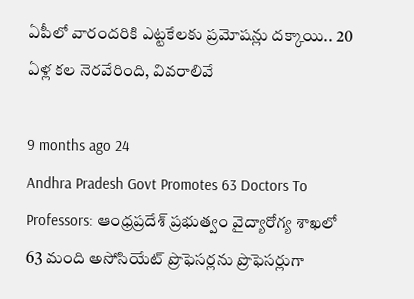ఏపీలో వారందరికి ఎట్టకేలకు ప్రమోషన్లు దక్కాయి.. 20 ఏళ్ల కల నెరవేరింది, వివరాలివే

9 months ago 24
Andhra Pradesh Govt Promotes 63 Doctors To Professors: ఆంధ్రప్రదేశ్ ప్రభుత్వం వైద్యారోగ్య శాఖలో 63 మంది అసోసియేట్ ప్రొఫెసర్లను ప్రొఫెసర్లుగా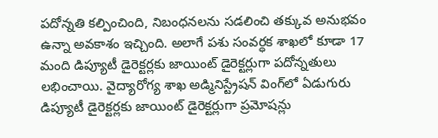పదోన్నతి కల్పించింది, నిబంధనలను సడలించి తక్కువ అనుభవం ఉన్నా అవకాశం ఇచ్చింది. అలాగే పశు సంవర్ధక శాఖలో కూడా 17 మంది డిప్యూటీ డైరెక్టర్లకు జాయింట్ డైరెక్టర్లుగా పదోన్నతులు లభించాయి. వైద్యారోగ్య శాఖ అడ్మినిస్ట్రేషన్ వింగ్‌లో ఏడుగురు డిప్యూటీ డైరెక్టర్లకు జాయింట్ డైరెక్టర్లుగా ప్రమోషన్లు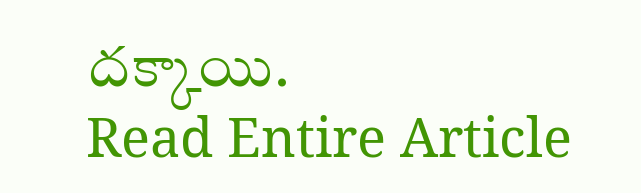దక్కాయి.
Read Entire Article